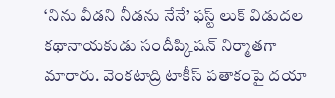‘నిను వీడని నీడను నేనే’ ఫస్ట్ లుక్ విడుదల
కథానాయకుడు సందీప్కిషన్ నిర్మాతగా మారారు. వెంకటాద్రి టాకీస్ పతాకంపై దయా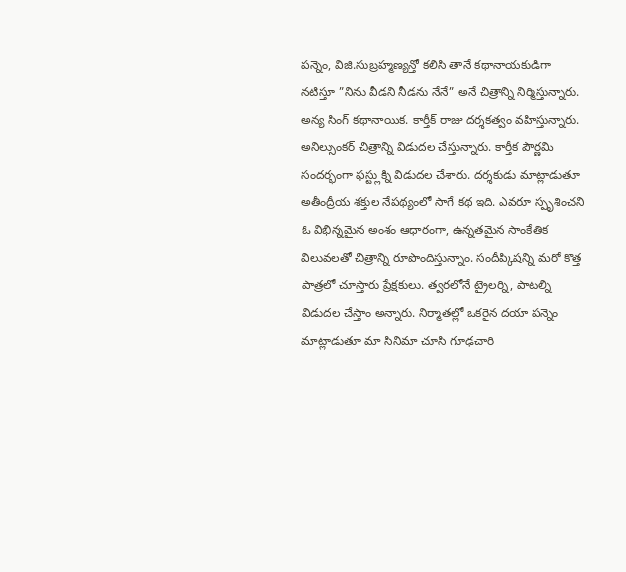పన్నెం, విజి.సుబ్రహ్మణ్యన్తో కలిసి తానే కథానాయకుడిగా నటిస్తూ ”నిను వీడని నీడను నేనే” అనే చిత్రాన్ని నిర్మిస్తున్నారు. అన్య సింగ్ కథానాయిక. కార్తీక్ రాజు దర్శకత్వం వహిస్తున్నారు. అనిల్సుంకర్ చిత్రాన్ని విడుదల చేస్తున్నారు. కార్తీక పౌర్ణమి సందర్భంగా ఫస్ట్లుక్ని విడుదల చేశారు. దర్శకుడు మాట్లాడుతూ అతీంద్రీయ శక్తుల నేపథ్యంలో సాగే కథ ఇది. ఎవరూ స్పృశించని ఓ విభిన్నమైన అంశం ఆధారంగా, ఉన్నతమైన సాంకేతిక విలువలతో చిత్రాన్ని రూపొందిస్తున్నాం. సందీప్కిషన్ని మరో కొత్త పాత్రలో చూస్తారు ప్రేక్షకులు. త్వరలోనే ట్రైలర్ని, పాటల్ని విడుదల చేస్తాం అన్నారు. నిర్మాతల్లో ఒకరైన దయా పన్నెం మాట్లాడుతూ మా సినిమా చూసి గూఢచారి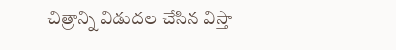చిత్రాన్ని విడుదల చేసిన విస్తా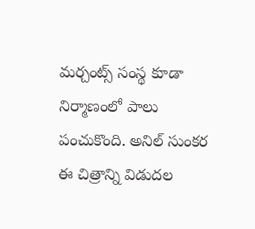మర్చంట్స్ సంస్థ కూడా నిర్మాణంలో పాలు పంచుకొంది. అనిల్ సుంకర ఈ చిత్రాన్ని విడుదల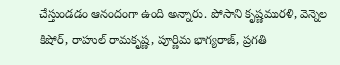చేస్తుండడం ఆనందంగా ఉంది అన్నారు. పోసాని కృష్ణమురళి, వెన్నెల కిషోర్, రాహుల్ రామకృష్ణ, పూర్ణిమ భాగ్యరాజ్, ప్రగతి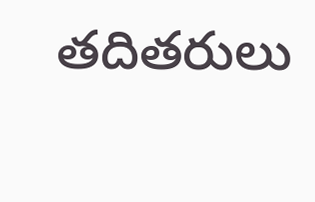తదితరులు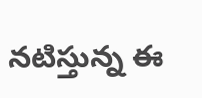నటిస్తున్న ఈ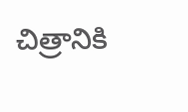చిత్రానికి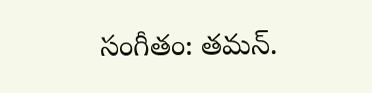సంగీతం: తమన్.